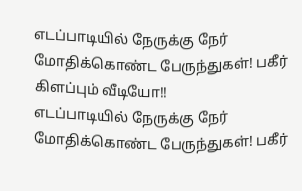எடப்பாடியில் நேருக்கு நேர் மோதிக்கொண்ட பேருந்துகள்! பகீர் கிளப்பும் வீடியோ!!
எடப்பாடியில் நேருக்கு நேர் மோதிக்கொண்ட பேருந்துகள்! பகீர்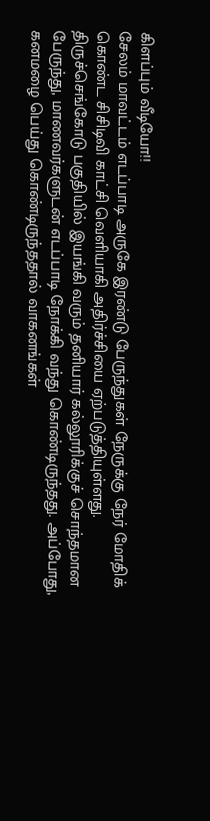கிளப்பும் வீடியோ!!
சேலம் மாவட்டம் எடப்பாடி அருகே இரண்டு பேருந்துகள் நேருக்கு நேர் மோதிக் கொண்ட சிசிடிவி காட்சி வெளியாகி அதிர்ச்சியை ஏற்படுத்தியுள்ளது.
திருச்செங்கோடு பகுதியில் இயங்கி வரும் தனியார் கல்லூரிக்குச் சொந்தமான பேருந்து, மாணவர்களுடன் எடப்பாடி நோக்கி வந்து கொண்டிருந்தது. அப்போது, கனமழை பெய்து கொண்டிருந்ததால் வாகனங்கள்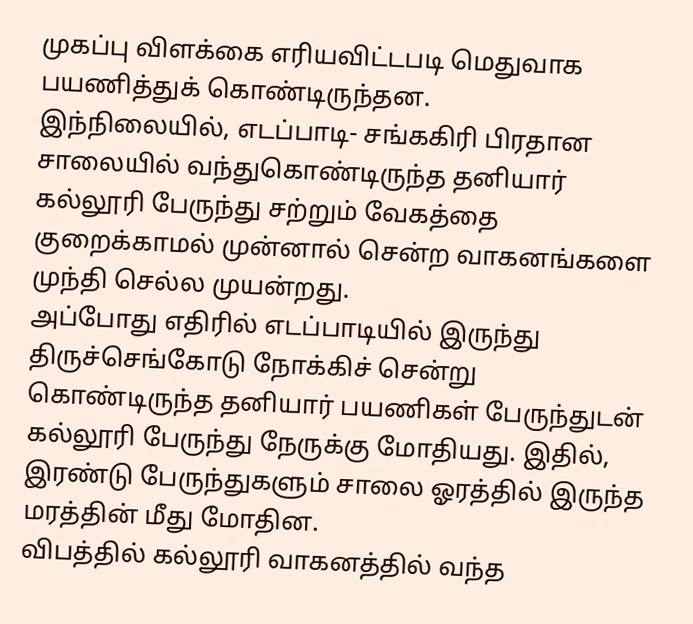முகப்பு விளக்கை எரியவிட்டபடி மெதுவாக பயணித்துக் கொண்டிருந்தன.
இந்நிலையில், எடப்பாடி- சங்ககிரி பிரதான சாலையில் வந்துகொண்டிருந்த தனியார் கல்லூரி பேருந்து சற்றும் வேகத்தை குறைக்காமல் முன்னால் சென்ற வாகனங்களை முந்தி செல்ல முயன்றது.
அப்போது எதிரில் எடப்பாடியில் இருந்து திருச்செங்கோடு நோக்கிச் சென்று கொண்டிருந்த தனியார் பயணிகள் பேருந்துடன் கல்லூரி பேருந்து நேருக்கு மோதியது. இதில், இரண்டு பேருந்துகளும் சாலை ஓரத்தில் இருந்த மரத்தின் மீது மோதின.
விபத்தில் கல்லூரி வாகனத்தில் வந்த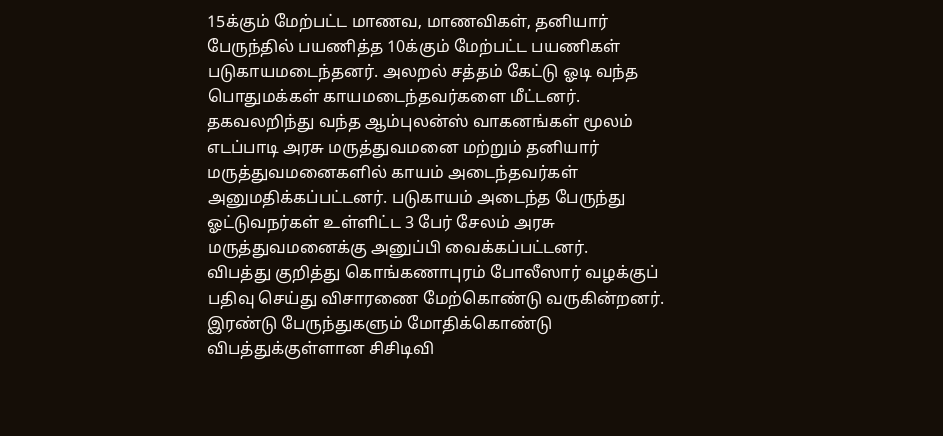15க்கும் மேற்பட்ட மாணவ, மாணவிகள், தனியார் பேருந்தில் பயணித்த 10க்கும் மேற்பட்ட பயணிகள் படுகாயமடைந்தனர். அலறல் சத்தம் கேட்டு ஓடி வந்த பொதுமக்கள் காயமடைந்தவர்களை மீட்டனர்.
தகவலறிந்து வந்த ஆம்புலன்ஸ் வாகனங்கள் மூலம் எடப்பாடி அரசு மருத்துவமனை மற்றும் தனியார் மருத்துவமனைகளில் காயம் அடைந்தவர்கள் அனுமதிக்கப்பட்டனர். படுகாயம் அடைந்த பேருந்து ஓட்டுவநர்கள் உள்ளிட்ட 3 பேர் சேலம் அரசு மருத்துவமனைக்கு அனுப்பி வைக்கப்பட்டனர்.
விபத்து குறித்து கொங்கணாபுரம் போலீஸார் வழக்குப் பதிவு செய்து விசாரணை மேற்கொண்டு வருகின்றனர். இரண்டு பேருந்துகளும் மோதிக்கொண்டு விபத்துக்குள்ளான சிசிடிவி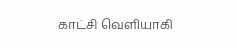காட்சி வெளியாகி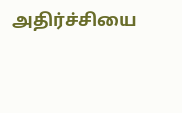அதிர்ச்சியை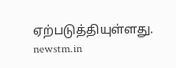ஏற்படுத்தியுள்ளது.
newstm.in